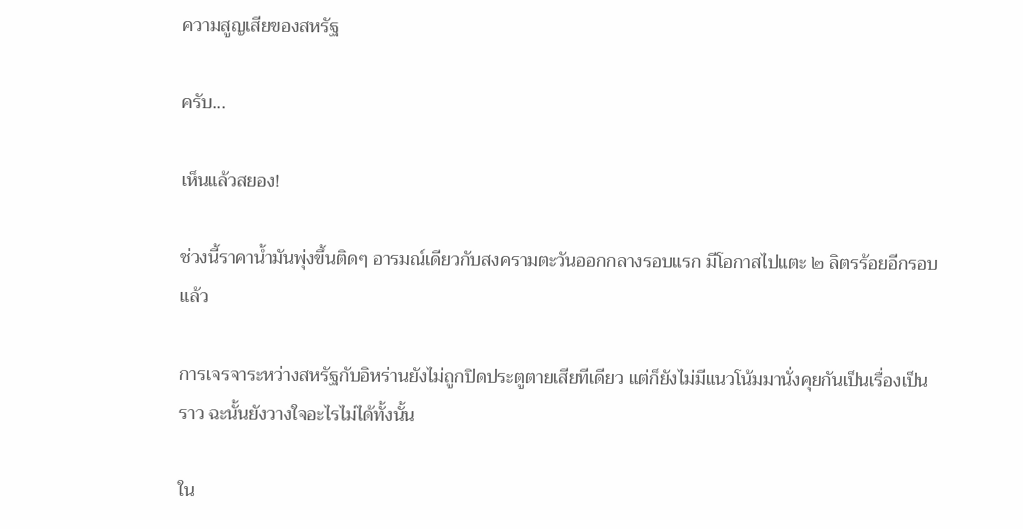ความสูญเสียของสหรัฐ

ครับ...

เห็นแล้วสยอง!

ช่วงนี้ราคาน้ำมันพุ่งขึ้นติดๆ อารมณ์เดียวกับสงครามตะวันออกกลางรอบแรก มีโอกาสไปแตะ ๒ ลิตรร้อยอีกรอบแล้ว

การเจรจาระหว่างสหรัฐกับอิหร่านยังไม่ถูกปิดประตูตายเสียทีเดียว แต่ก็ยังไม่มีแนวโน้มมานั่งคุยกันเป็นเรื่องเป็นราว ฉะนั้นยังวางใจอะไรไม่ได้ทั้งนั้น

ใน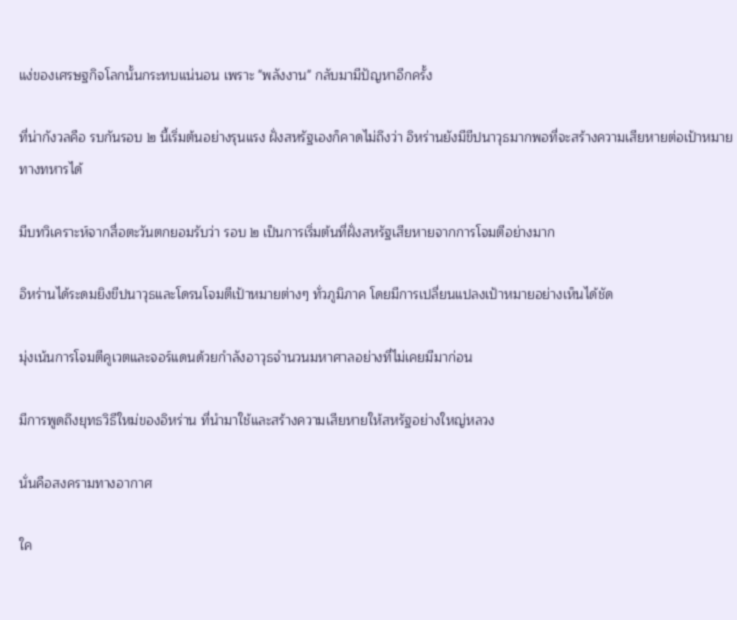แง่ของเศรษฐกิจโลกนั้นกระทบแน่นอน เพราะ "พลังงาน" กลับมามีปัญหาอีกครั้ง

ที่น่ากังวลคือ รบกันรอบ ๒ นี้เริ่มต้นอย่างรุนแรง ฝั่งสหรัฐเองก็คาดไม่ถึงว่า อิหร่านยังมีขีปนาวุธมากพอที่จะสร้างความเสียหายต่อเป้าหมายทางทหารได้

มีบทวิเคราะห์จากสื่อตะวันตกยอมรับว่า รอบ ๒ เป็นการเริ่มต้นที่ฝั่งสหรัฐเสียหายจากการโจมตีอย่างมาก

อิหร่านได้ระดมยิงขีปนาวุธและโดรนโจมตีเป้าหมายต่างๆ ทั่วภูมิภาค โดยมีการเปลี่ยนแปลงเป้าหมายอย่างเห็นได้ชัด

มุ่งเน้นการโจมตีคูเวตและจอร์แดนด้วยกำลังอาวุธจำนวนมหาศาลอย่างที่ไม่เคยมีมาก่อน

มีการพูดถึงยุทธวิธีใหม่ของอิหร่าน ที่นำมาใช้และสร้างความเสียหายให้สหรัฐอย่างใหญ่หลวง

นั่นคือสงครามทางอากาศ

ใค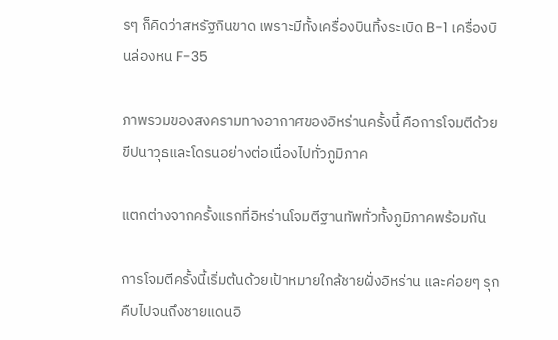รๆ ก็คิดว่าสหรัฐกินขาด เพราะมีทั้งเครื่องบินทิ้งระเบิด B-1 เครื่องบินล่องหน F-35

ภาพรวมของสงครามทางอากาศของอิหร่านครั้งนี้ คือการโจมตีด้วยขีปนาวุธและโดรนอย่างต่อเนื่องไปทั่วภูมิภาค

แตกต่างจากครั้งแรกที่อิหร่านโจมตีฐานทัพทั่วทั้งภูมิภาคพร้อมกัน

การโจมตีครั้งนี้เริ่มต้นด้วยเป้าหมายใกล้ชายฝั่งอิหร่าน และค่อยๆ รุกคืบไปจนถึงชายแดนอิ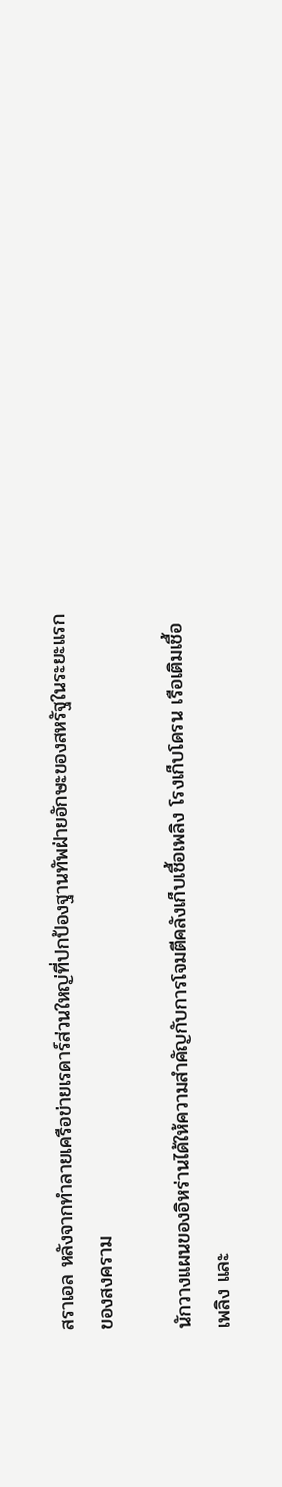สราเอล หลังจากทำลายเครือข่ายเรดาร์ส่วนใหญ่ที่ปกป้องฐานทัพฝ่ายอักษะของสหรัฐในระยะแรกของสงคราม

นักวางแผนของอิหร่านได้ให้ความสำคัญกับการโจมตีคลังเก็บเชื้อเพลิง โรงเก็บโดรน เรือเติมเชื้อเพลิง และ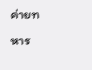ค่ายทหาร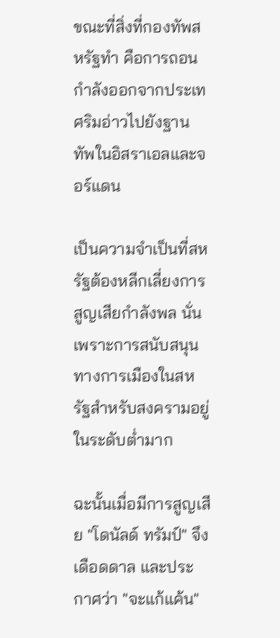ขณะที่สิ่งที่กองทัพสหรัฐทำ คือการถอนกำลังออกจากประเทศริมอ่าวไปยังฐานทัพในอิสราเอลและจอร์แดน

เป็นความจำเป็นที่สหรัฐต้องหลีกเลี่ยงการสูญเสียกำลังพล นั่นเพราะการสนับสนุนทางการเมืองในสหรัฐสำหรับสงครามอยู่ในระดับต่ำมาก

ฉะนั้นเมื่อมีการสูญเสีย "โดนัลด์ ทรัมป์" จึงเดือดดาล และประกาศว่า "จะแก้แค้น"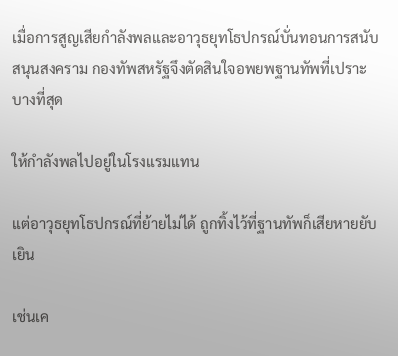เมื่อการสูญเสียกำลังพลและอาวุธยุทโธปกรณ์บั่นทอนการสนับสนุนสงคราม กองทัพสหรัฐจึงตัดสินใจอพยพฐานทัพที่เปราะบางที่สุด

ให้กำลังพลไปอยู่ในโรงแรมแทน

แต่อาวุธยุทโธปกรณ์ที่ย้ายไม่ได้ ถูกทิ้งไว้ที่ฐานทัพก็เสียหายยับเยิน

เช่นเค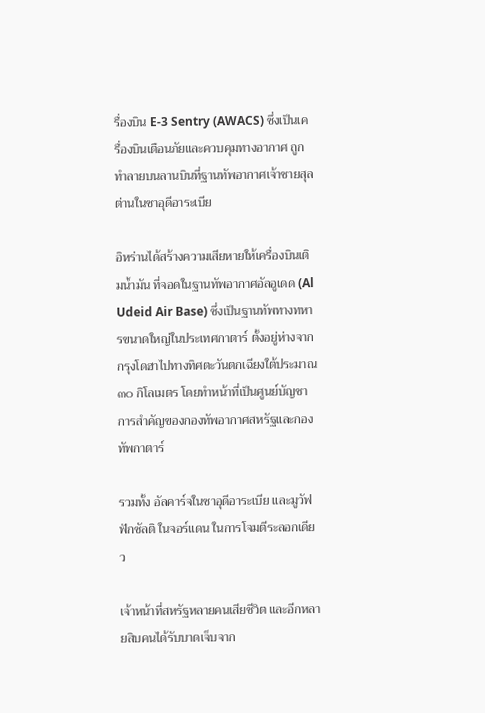รื่องบิน E-3 Sentry (AWACS) ซึ่งเป็นเครื่องบินเตือนภัยและควบคุมทางอากาศ ถูกทำลายบนลานบินที่ฐานทัพอากาศเจ้าชายสุลต่านในซาอุดีอาระเบีย

อิหร่านได้สร้างความเสียหายให้เครื่องบินเติมน้ำมัน ที่จอดในฐานทัพอากาศอัลอูเดด (Al Udeid Air Base) ซึ่งเป็นฐานทัพทางทหารขนาดใหญ่ในประเทศกาตาร์ ตั้งอยู่ห่างจากกรุงโดฮาไปทางทิศตะวันตกเฉียงใต้ประมาณ ๓๐ กิโลเมตร โดยทำหน้าที่เป็นศูนย์บัญชาการสำคัญของกองทัพอากาศสหรัฐและกองทัพกาตาร์

รวมทั้ง อัลคาร์จในซาอุดีอาระเบีย และมูวัฟฟักซัลติ ในจอร์แดน ในการโจมตีระลอกเดียว

เจ้าหน้าที่สหรัฐหลายคนเสียชีวิต และอีกหลายสิบคนได้รับบาดเจ็บจาก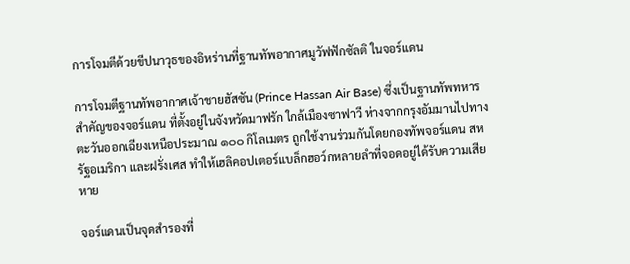การโจมตีด้วยขีปนาวุธของอิหร่านที่ฐานทัพอากาศมูวัฟฟักซัลติ ในจอร์แดน

การโจมตีฐานทัพอากาศเจ้าชายฮัสซัน (Prince Hassan Air Base) ซึ่งเป็นฐานทัพทหารสำคัญของจอร์แดน ที่ตั้งอยู่ในจังหวัดมาฟรัก ใกล้เมืองซาฟาวี ห่างจากกรุงอัมมานไปทางตะวันออกเฉียงเหนือประมาณ ๑๐๐ กิโลเมตร ถูกใช้งานร่วมกันโดยกองทัพจอร์แดน สหรัฐอเมริกา และฝรั่งเศส ทำให้เฮลิคอปเตอร์แบล็กฮอว์กหลายลำที่จอดอยู่ได้รับความเสียหาย

จอร์แดนเป็นจุดสำรองที่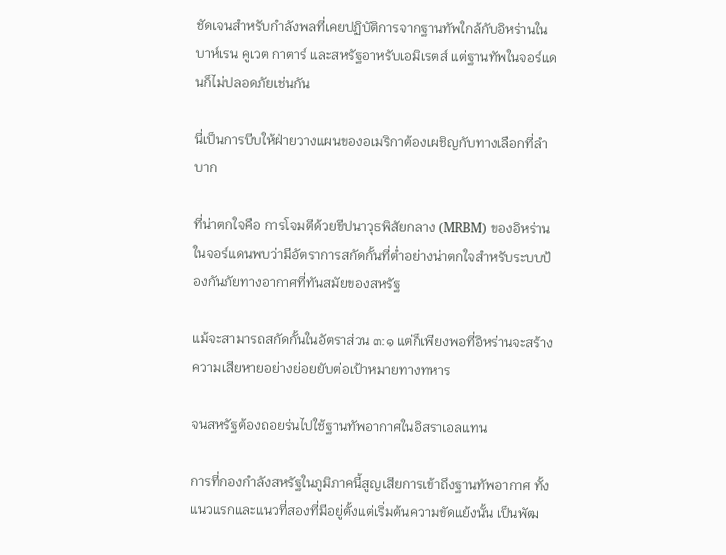ชัดเจนสำหรับกำลังพลที่เคยปฏิบัติการจากฐานทัพใกล้กับอิหร่านในบาห์เรน คูเวต กาตาร์ และสหรัฐอาหรับเอมิเรตส์ แต่ฐานทัพในจอร์แดนก็ไม่ปลอดภัยเช่นกัน

นี่เป็นการบีบให้ฝ่ายวางแผนของอเมริกาต้องเผชิญกับทางเลือกที่ลำบาก

ที่น่าตกใจคือ การโจมตีด้วยขีปนาวุธพิสัยกลาง (MRBM) ของอิหร่าน ในจอร์แดนพบว่ามีอัตราการสกัดกั้นที่ต่ำอย่างน่าตกใจสำหรับระบบป้องกันภัยทางอากาศที่ทันสมัยของสหรัฐ

แม้จะสามารถสกัดกั้นในอัตราส่วน ๓:๑ แต่ก็เพียงพอที่อิหร่านจะสร้างความเสียหายอย่างย่อยยับต่อเป้าหมายทางทหาร

จนสหรัฐต้องถอยร่นไปใช้ฐานทัพอากาศในอิสราเอลแทน

การที่กองกำลังสหรัฐในภูมิภาคนี้สูญเสียการเข้าถึงฐานทัพอากาศ ทั้งแนวแรกและแนวที่สองที่มีอยู่ตั้งแต่เริ่มต้นความขัดแย้งนั้น เป็นพัฒ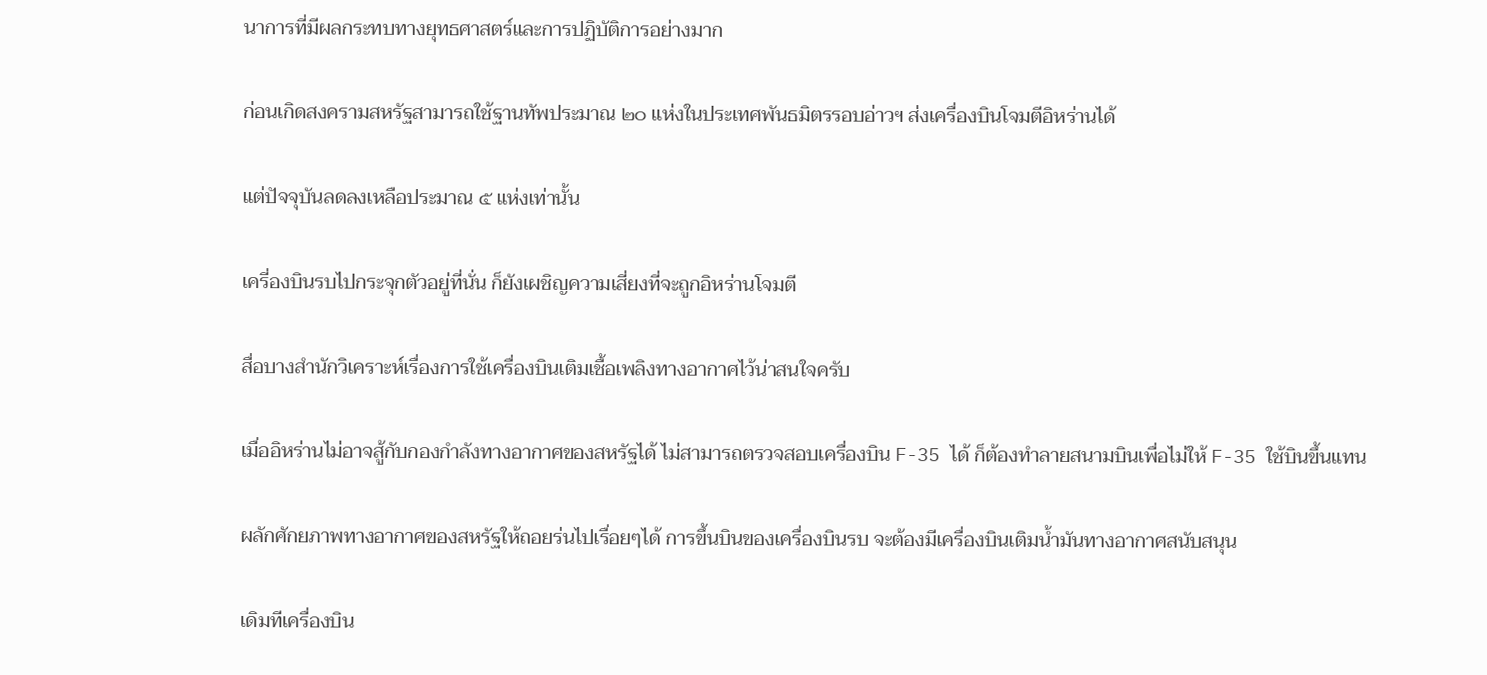นาการที่มีผลกระทบทางยุทธศาสตร์และการปฏิบัติการอย่างมาก

ก่อนเกิดสงครามสหรัฐสามารถใช้ฐานทัพประมาณ ๒๐ แห่งในประเทศพันธมิตรรอบอ่าวฯ ส่งเครื่องบินโจมตีอิหร่านได้

แต่ปัจจุบันลดลงเหลือประมาณ ๕ แห่งเท่านั้น

เครี่องบินรบไปกระจุกตัวอยู่ที่นั่น ก็ยังเผชิญความเสี่ยงที่จะถูกอิหร่านโจมตี

สื่อบางสำนักวิเคราะห์เรื่องการใช้เครื่องบินเติมเชื้อเพลิงทางอากาศไว้น่าสนใจครับ

เมื่ออิหร่านไม่อาจสู้กับกองกำลังทางอากาศของสหรัฐได้ ไม่สามารถตรวจสอบเครื่องบิน F-35 ได้ ก็ต้องทำลายสนามบินเพื่อไม่ให้ F-35 ใช้บินขึ้นแทน

ผลักศักยภาพทางอากาศของสหรัฐให้ถอยร่นไปเรื่อยๆได้ การขึ้นบินของเครื่องบินรบ จะต้องมีเครื่องบินเติมน้ำมันทางอากาศสนับสนุน

เดิมทีเครื่องบิน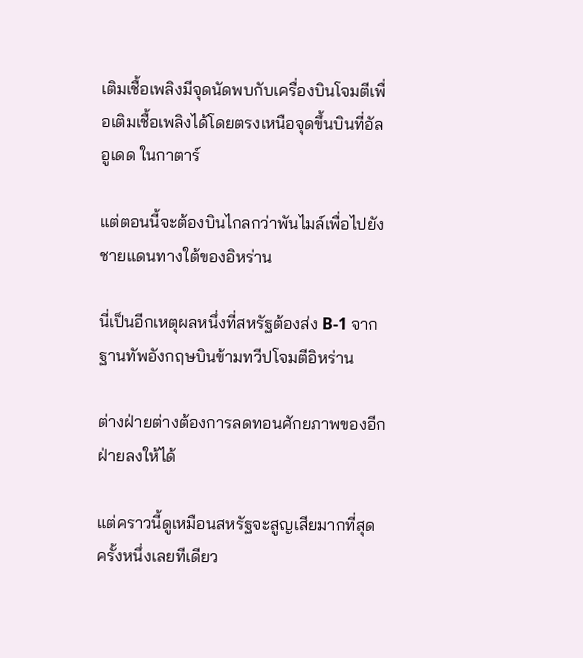เติมเชื้อเพลิงมีจุดนัดพบกับเครื่องบินโจมตีเพื่อเติมเชื้อเพลิงได้โดยตรงเหนือจุดขึ้นบินที่อัลอูเดด ในกาตาร์

แต่ตอนนี้จะต้องบินไกลกว่าพันไมล์เพื่อไปยังชายแดนทางใต้ของอิหร่าน

นี่เป็นอีกเหตุผลหนึ่งที่สหรัฐต้องส่ง B-1 จากฐานทัพอังกฤษบินข้ามทวีปโจมตีอิหร่าน

ต่างฝ่ายต่างต้องการลดทอนศักยภาพของอีกฝ่ายลงให้ได้

แต่คราวนี้ดูเหมือนสหรัฐจะสูญเสียมากที่สุดครั้งหนึ่งเลยทีเดียว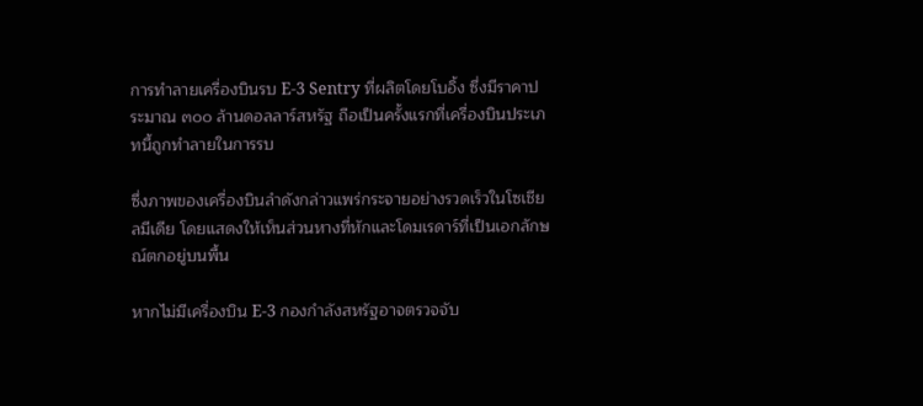การทำลายเครื่องบินรบ E-3 Sentry ที่ผลิตโดยโบอิ้ง ซึ่งมีราคาประมาณ ๓๐๐ ล้านดอลลาร์สหรัฐ ถือเป็นครั้งแรกที่เครื่องบินประเภทนี้ถูกทำลายในการรบ

ซึ่งภาพของเครื่องบินลำดังกล่าวแพร่กระจายอย่างรวดเร็วในโซเชียลมีเดีย โดยแสดงให้เห็นส่วนหางที่หักและโดมเรดาร์ที่เป็นเอกลักษณ์ตกอยู่บนพื้น

หากไม่มีเครื่องบิน E-3 กองกำลังสหรัฐอาจตรวจจับ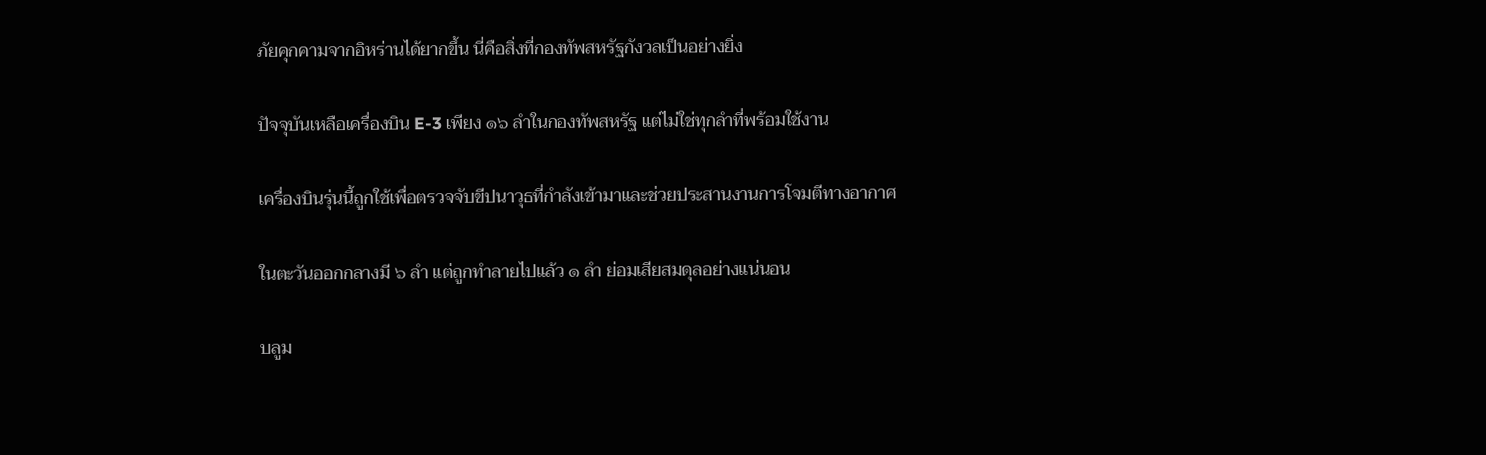ภัยคุกคามจากอิหร่านได้ยากขึ้น นี่คือสิ่งที่กองทัพสหรัฐกังวลเป็นอย่างยิ่ง

ปัจจุบันเหลือเครื่องบิน E-3 เพียง ๑๖ ลำในกองทัพสหรัฐ แต่ไม่ใช่ทุกลำที่พร้อมใช้งาน

เครื่องบินรุ่นนี้ถูกใช้เพื่อตรวจจับขีปนาวุธที่กำลังเข้ามาและช่วยประสานงานการโจมตีทางอากาศ

ในตะวันออกกลางมี ๖ ลำ แต่ถูกทำลายไปแล้ว ๑ ลำ ย่อมเสียสมดุลอย่างแน่นอน

บลูม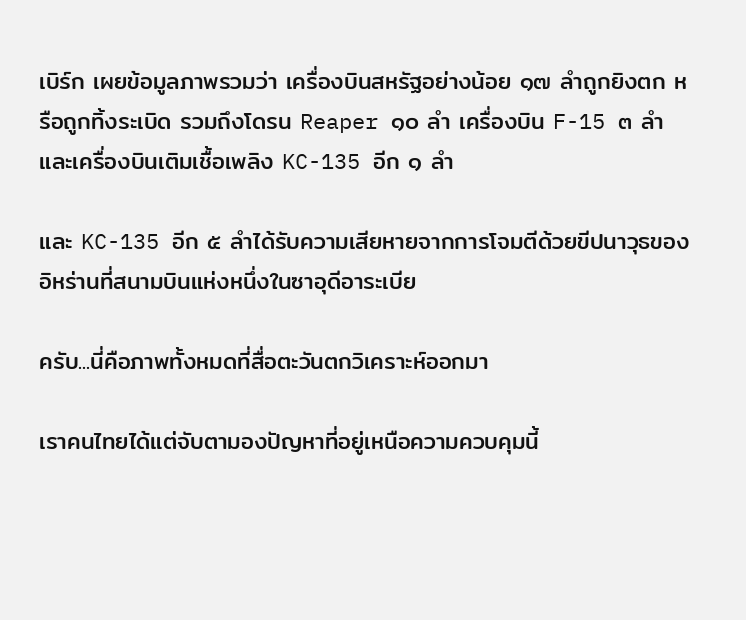เบิร์ก เผยข้อมูลภาพรวมว่า เครื่องบินสหรัฐอย่างน้อย ๑๗ ลำถูกยิงตก หรือถูกทิ้งระเบิด รวมถึงโดรน Reaper ๑๐ ลำ เครื่องบิน F-15 ๓ ลำ และเครื่องบินเติมเชื้อเพลิง KC-135 อีก ๑ ลำ

และ KC-135 อีก ๕ ลำได้รับความเสียหายจากการโจมตีด้วยขีปนาวุธของอิหร่านที่สนามบินแห่งหนึ่งในซาอุดีอาระเบีย

ครับ...นี่คือภาพทั้งหมดที่สื่อตะวันตกวิเคราะห์ออกมา

เราคนไทยได้แต่จับตามองปัญหาที่อยู่เหนือความควบคุมนี้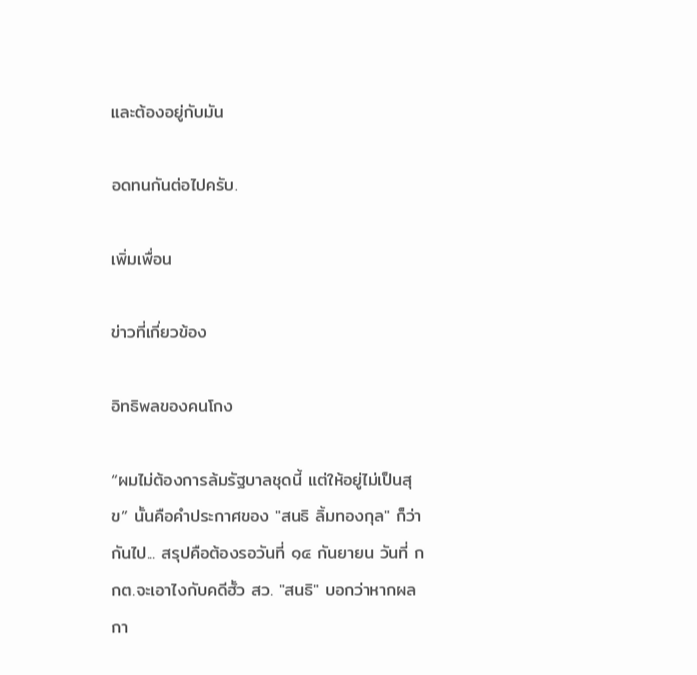และต้องอยู่กับมัน

อดทนกันต่อไปครับ.

เพิ่มเพื่อน

ข่าวที่เกี่ยวข้อง

อิทธิพลของคนโกง

“ผมไม่ต้องการล้มรัฐบาลชุดนี้ แต่ให้อยู่ไม่เป็นสุข” นั้นคือคำประกาศของ "สนธิ ลิ้มทองกุล" ก็ว่ากันไป... สรุปคือต้องรอวันที่ ๑๔ กันยายน วันที่ กกต.จะเอาไงกับคดีฮั้ว สว. "สนธิ" บอกว่าหากผลกา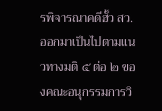รพิจารณาคดีฮั้ว สว.ออกมาเป็นไปตามแนวทางมติ ๕ ต่อ ๒ ของคณะอนุกรรมการวิ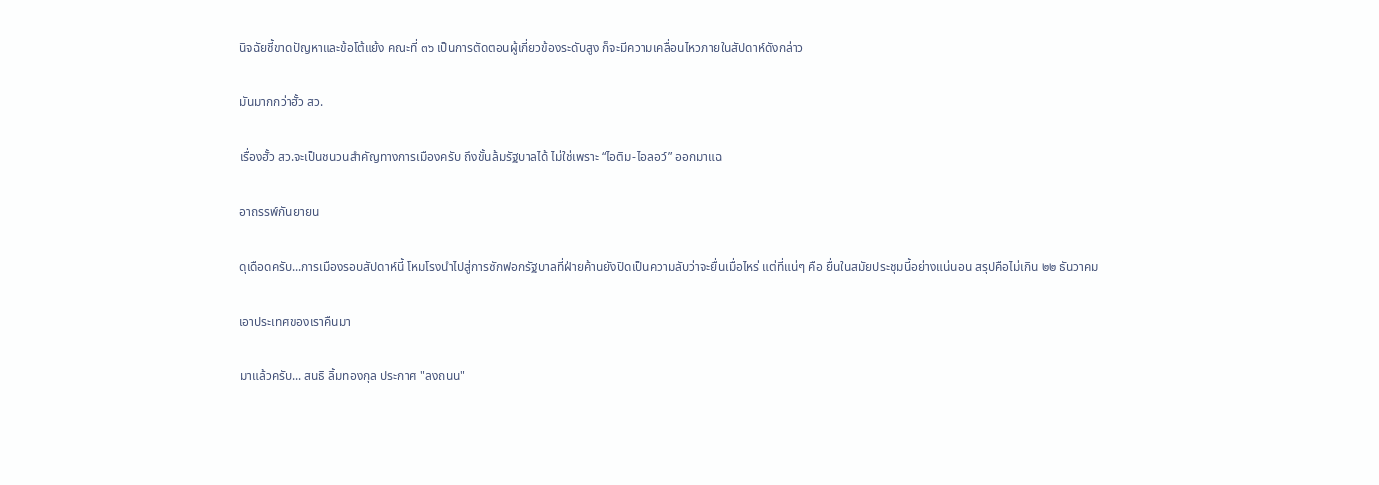นิจฉัยชี้ขาดปัญหาและข้อโต้แย้ง คณะที่ ๓๖ เป็นการตัดตอนผู้เกี่ยวข้องระดับสูง ก็จะมีความเคลื่อนไหวภายในสัปดาห์ดังกล่าว

มันมากกว่าฮั้ว สว.

เรื่องฮั้ว สว.จะเป็นชนวนสำคัญทางการเมืองครับ ถึงขั้นล้มรัฐบาลได้ ไม่ใช่เพราะ “ไอติม-ไอลอว์” ออกมาแฉ

อาถรรพ์กันยายน

ดุเดือดครับ...การเมืองรอบสัปดาห์นี้ โหมโรงนำไปสู่การซักฟอกรัฐบาลที่ฝ่ายค้านยังปิดเป็นความลับว่าจะยื่นเมื่อไหร่ แต่ที่แน่ๆ คือ ยื่นในสมัยประชุมนี้อย่างแน่นอน สรุปคือไม่เกิน ๒๒ ธันวาคม

เอาประเทศของเราคืนมา

มาแล้วครับ... สนธิ ลิ้มทองกุล ประกาศ "ลงถนน"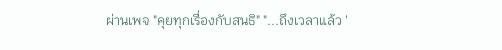ผ่านเพจ "คุยทุกเรื่องกับสนธิ" "...ถึงเวลาแล้ว '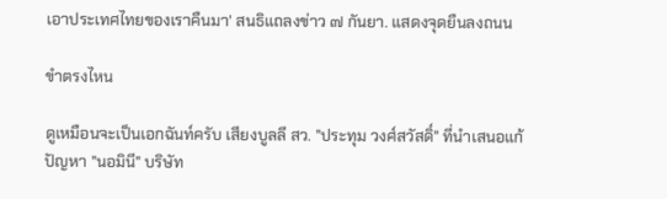เอาประเทศไทยของเราคืนมา' สนธิแถลงข่าว ๗ กันยา. แสดงจุดยืนลงถนน

ขำตรงไหน

ดูเหมือนจะเป็นเอกฉันท์ครับ เสียงบูลลี สว. "ประทุม วงศ์สวัสดิ์" ที่นำเสนอแก้ปัญหา "นอมินี" บริษัท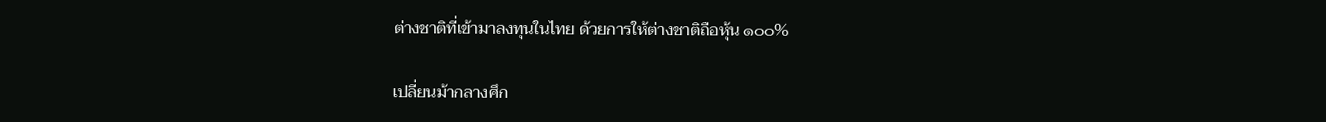ต่างชาติที่เข้ามาลงทุนในไทย ด้วยการให้ต่างชาติถือหุ้น ๑๐๐%

เปลี่ยนม้ากลางศึก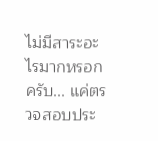ไม่มีสาระอะไรมากหรอกครับ... แค่ตรวจสอบประ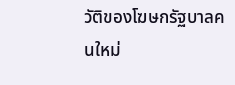วัติของโฆษกรัฐบาลคนใหม่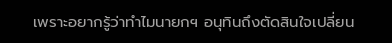เพราะอยากรู้ว่าทำไมนายกฯ อนุทินถึงตัดสินใจเปลี่ยน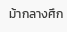ม้ากลางศึก